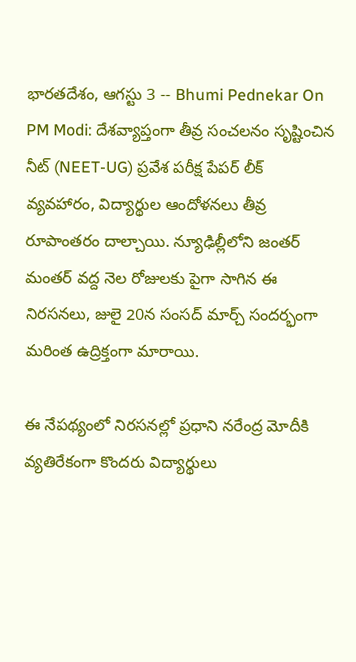భారతదేశం, ఆగస్టు 3 -- Bhumi Pednekar On PM Modi: దేశవ్యాప్తంగా తీవ్ర సంచలనం సృష్టించిన నీట్ (NEET-UG) ప్రవేశ పరీక్ష పేపర్ లీక్ వ్యవహారం, విద్యార్థుల ఆందోళనలు తీవ్ర రూపాంతరం దాల్చాయి. న్యూఢిల్లీలోని జంతర్ మంతర్ వద్ద నెల రోజులకు పైగా సాగిన ఈ నిరసనలు, జులై 20న సంసద్ మార్చ్ సందర్భంగా మరింత ఉద్రిక్తంగా మారాయి.

ఈ నేపథ్యంలో నిరసనల్లో ప్రధాని నరేంద్ర మోదీకి వ్యతిరేకంగా కొందరు విద్యార్థులు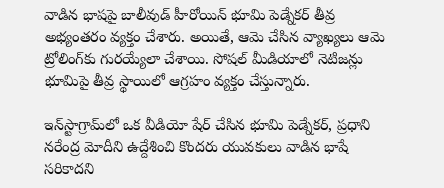వాడిన భాషపై బాలీవుడ్ హీరోయిన్ భూమి పెడ్నేకర్ తీవ్ర అభ్యంతరం వ్యక్తం చేశారు. అయితే, ఆమె చేసిన వ్యాఖ్యలు ఆమె ట్రోలింగ్‌కు గురయ్యేలా చేశాయి. సోషల్ మీడియాలో నెటిజన్లు భూమిపై తీవ్ర స్థాయిలో ఆగ్రహం వ్యక్తం చేస్తున్నారు.

ఇన్‌స్టాగ్రామ్‌లో ఒక వీడియో షేర్ చేసిన భూమి పెడ్నేకర్, ప్రధాని నరేంద్ర మోదీని ఉద్దేశించి కొందరు యువకులు వాడిన భాషే సరికాదని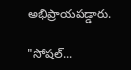అభిప్రాయపడ్డారు.

"సోషల్...